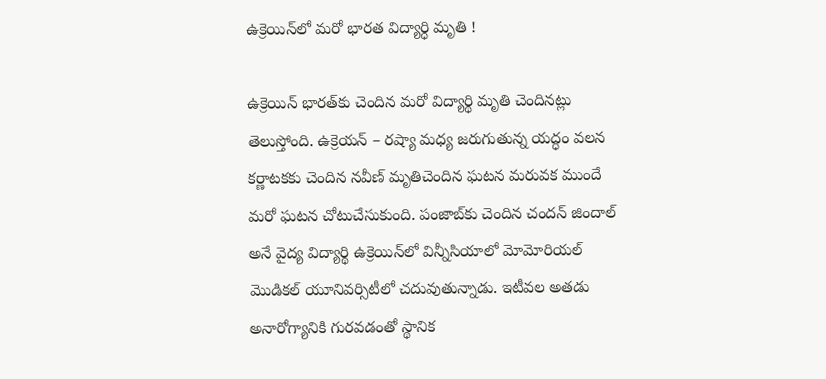ఉక్రెయిన్‌లో మ‌రో భార‌త విద్యార్ధి మృతి !

ఉక్రెయిన్ భార‌త్‌కు చెందిన మ‌రో విద్యార్థి మృతి చెందిన‌ట్లు తెలుస్తోంది. ఉక్రెయ‌న్ – ర‌ష్యా మ‌ధ్య జ‌రుగుతున్న య‌ద్ధం వ‌ల‌న కర్ణాట‌క‌కు చెందిన న‌వీణ్ మృతిచెందిన ఘ‌ట‌న మ‌రువ‌క ముందే మ‌రో ఘ‌ట‌న చోటుచేసుకుంది. పంజాబ్‌కు చెందిన చంద‌న్ జిందాల్ అనే వైద్య విద్యార్థి ఉక్రెయిన్‌లో విన్నీసియాలో మోమోరియ‌ల్ మొడిక‌ల్ యూనివ‌ర్సిటీలో చ‌దువుతున్నాడు. ఇటీవ‌ల అత‌డు అనారోగ్యానికి గుర‌వ‌డంతో స్థానిక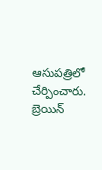ఆసుప‌త్రిలో చేర్పించారు. బ్రెయిన్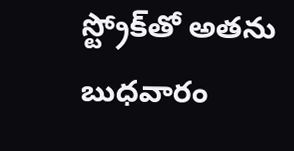స్ట్రోక్‌తో అత‌ను బుధ‌వారం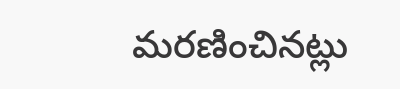మ‌ర‌ణించిన‌ట్లు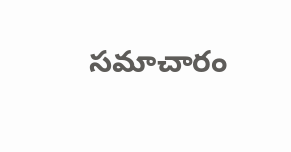స‌మాచారం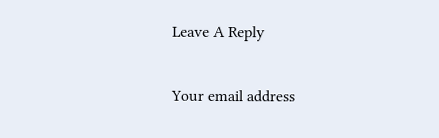Leave A Reply

Your email address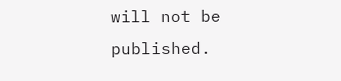will not be published.